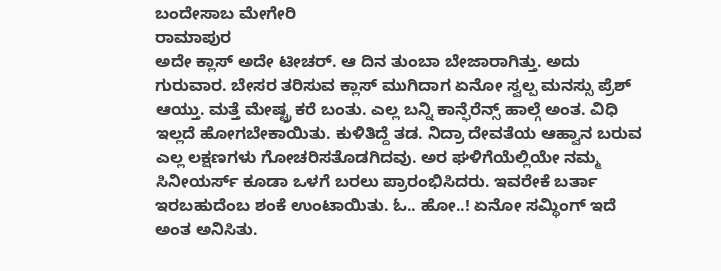ಬಂದೇಸಾಬ ಮೇಗೇರಿ
ರಾಮಾಪುರ
ಅದೇ ಕ್ಲಾಸ್ ಅದೇ ಟೀಚರ್. ಆ ದಿನ ತುಂಬಾ ಬೇಜಾರಾಗಿತ್ತು. ಅದು ಗುರುವಾರ. ಬೇಸರ ತರಿಸುವ ಕ್ಲಾಸ್ ಮುಗಿದಾಗ ಏನೋ ಸ್ವಲ್ಪ ಮನಸ್ಸು ಪ್ರೆಶ್ ಆಯ್ತು. ಮತ್ತೆ ಮೇಷ್ಟ್ರ ಕರೆ ಬಂತು. ಎಲ್ಲ ಬನ್ನಿ ಕಾನ್ಫೆರೆನ್ಸ್ ಹಾಲ್ಗೆ ಅಂತ. ವಿಧಿ ಇಲ್ಲದೆ ಹೋಗಬೇಕಾಯಿತು. ಕುಳಿತಿದ್ದೆ ತಡ. ನಿದ್ರಾ ದೇವತೆಯ ಆಹ್ವಾನ ಬರುವ ಎಲ್ಲ ಲಕ್ಷಣಗಳು ಗೋಚರಿಸತೊಡಗಿದವು. ಅರ ಘಳಿಗೆಯೆಲ್ಲಿಯೇ ನಮ್ಮ ಸಿನೀಯರ್ಸ್ ಕೂಡಾ ಒಳಗೆ ಬರಲು ಪ್ರಾರಂಭಿಸಿದರು. ಇವರೇಕೆ ಬರ್ತಾ ಇರಬಹುದೆಂಬ ಶಂಕೆ ಉಂಟಾಯಿತು. ಓ.. ಹೋ..! ಏನೋ ಸಮ್ಥಿಂಗ್ ಇದೆ ಅಂತ ಅನಿಸಿತು.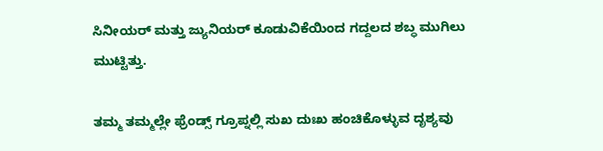ಸಿನೀಯರ್ ಮತ್ತು ಜ್ಯುನಿಯರ್ ಕೂಡುವಿಕೆಯಿಂದ ಗದ್ದಲದ ಶಬ್ಧ ಮುಗಿಲು ಮುಟ್ಟಿತ್ತು.

ತಮ್ಮ ತಮ್ಮಲ್ಲೇ ಫ್ರೆಂಡ್ಸ್ ಗ್ರೂಪ್ನಲ್ಲಿ ಸುಖ ದುಃಖ ಹಂಚಿಕೊಳ್ಳುವ ದೃಶ್ಯವು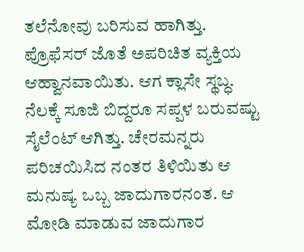ತಲೆನೋವು ಬರಿಸುವ ಹಾಗಿತ್ತು. ಪ್ರೊಫೆಸರ್ ಜೊತೆ ಅಪರಿಚಿತ ವ್ಯಕ್ತಿಯ ಆಹ್ವಾನವಾಯಿತು. ಆಗ ಕ್ಲಾಸೇ ಸ್ಥಬ್ಧ. ನೆಲಕ್ಕೆ ಸೂಜಿ ಬಿದ್ದರೂ ಸಪ್ಪಳ ಬರುವಷ್ಟು ಸೈಲೆಂಟ್ ಆಗಿತ್ತು. ಚೇರಮನ್ನರು ಪರಿಚಯಿಸಿದ ನಂತರ ತಿಳಿಯಿತು ಆ ಮನುಷ್ಯ ಒಬ್ಬ ಜಾದುಗಾರನಂತ. ಆ ಮೋಡಿ ಮಾಡುವ ಜಾದುಗಾರ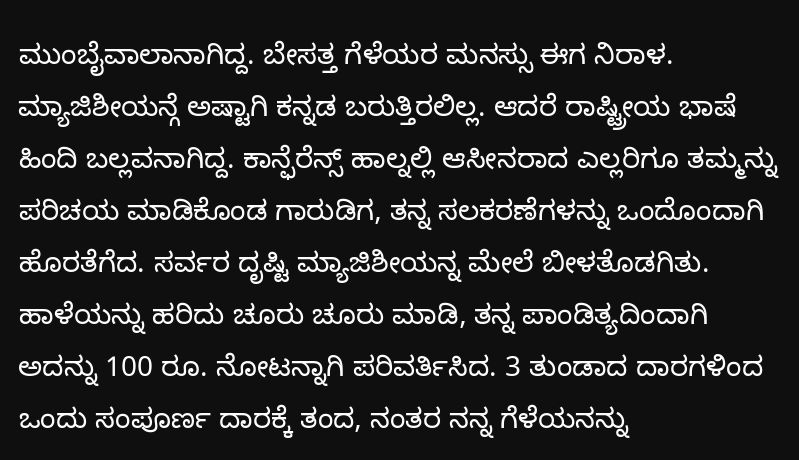ಮುಂಬೈವಾಲಾನಾಗಿದ್ದ. ಬೇಸತ್ತ ಗೆಳೆಯರ ಮನಸ್ಸು ಈಗ ನಿರಾಳ. ಮ್ಯಾಜಿಶೀಯನ್ಗೆ ಅಷ್ಟಾಗಿ ಕನ್ನಡ ಬರುತ್ತಿರಲಿಲ್ಲ. ಆದರೆ ರಾಷ್ಟ್ರೀಯ ಭಾಷೆ ಹಿಂದಿ ಬಲ್ಲವನಾಗಿದ್ದ. ಕಾನ್ಫೆರೆನ್ಸ್ ಹಾಲ್ನಲ್ಲಿ ಆಸೀನರಾದ ಎಲ್ಲರಿಗೂ ತಮ್ಮನ್ನು ಪರಿಚಯ ಮಾಡಿಕೊಂಡ ಗಾರುಡಿಗ, ತನ್ನ ಸಲಕರಣೆಗಳನ್ನು ಒಂದೊಂದಾಗಿ ಹೊರತೆಗೆದ. ಸರ್ವರ ದೃಷ್ಟಿ ಮ್ಯಾಜಿಶೀಯನ್ನ ಮೇಲೆ ಬೀಳತೊಡಗಿತು. ಹಾಳೆಯನ್ನು ಹರಿದು ಚೂರು ಚೂರು ಮಾಡಿ, ತನ್ನ ಪಾಂಡಿತ್ಯದಿಂದಾಗಿ ಅದನ್ನು 100 ರೂ. ನೋಟನ್ನಾಗಿ ಪರಿವರ್ತಿಸಿದ. 3 ತುಂಡಾದ ದಾರಗಳಿಂದ ಒಂದು ಸಂಪೂರ್ಣ ದಾರಕ್ಕೆ ತಂದ, ನಂತರ ನನ್ನ ಗೆಳೆಯನನ್ನು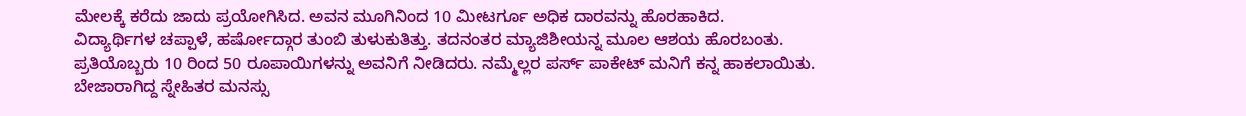ಮೇಲಕ್ಕೆ ಕರೆದು ಜಾದು ಪ್ರಯೋಗಿಸಿದ. ಅವನ ಮೂಗಿನಿಂದ 10 ಮೀಟರ್ಗೂ ಅಧಿಕ ದಾರವನ್ನು ಹೊರಹಾಕಿದ.
ವಿದ್ಯಾರ್ಥಿಗಳ ಚಪ್ಪಾಳೆ, ಹರ್ಷೋದ್ಗಾರ ತುಂಬಿ ತುಳುಕುತಿತ್ತು. ತದನಂತರ ಮ್ಯಾಜಿಶೀಯನ್ನ ಮೂಲ ಆಶಯ ಹೊರಬಂತು. ಪ್ರತಿಯೊಬ್ಬರು 10 ರಿಂದ 50 ರೂಪಾಯಿಗಳನ್ನು ಅವನಿಗೆ ನೀಡಿದರು. ನಮ್ಮೆಲ್ಲರ ಪರ್ಸ್ ಪಾಕೇಟ್ ಮನಿಗೆ ಕನ್ನ ಹಾಕಲಾಯಿತು. ಬೇಜಾರಾಗಿದ್ದ ಸ್ನೇಹಿತರ ಮನಸ್ಸು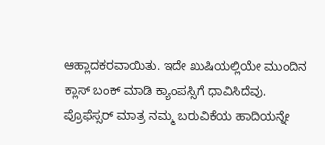ಆಹ್ಲಾದಕರವಾಯಿತು. ಇದೇ ಖುಷಿಯಲ್ಲಿಯೇ ಮುಂದಿನ ಕ್ಲಾಸ್ ಬಂಕ್ ಮಾಡಿ ಕ್ಯಾಂಪಸ್ಸಿಗೆ ಧಾವಿಸಿದೆವು. ಪ್ರೊಫೆಸ್ಸರ್ ಮಾತ್ರ ನಮ್ಮ ಬರುವಿಕೆಯ ಹಾದಿಯನ್ನೇ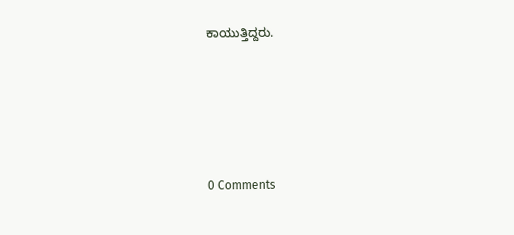ಕಾಯುತ್ತಿದ್ದರು.






0 Comments